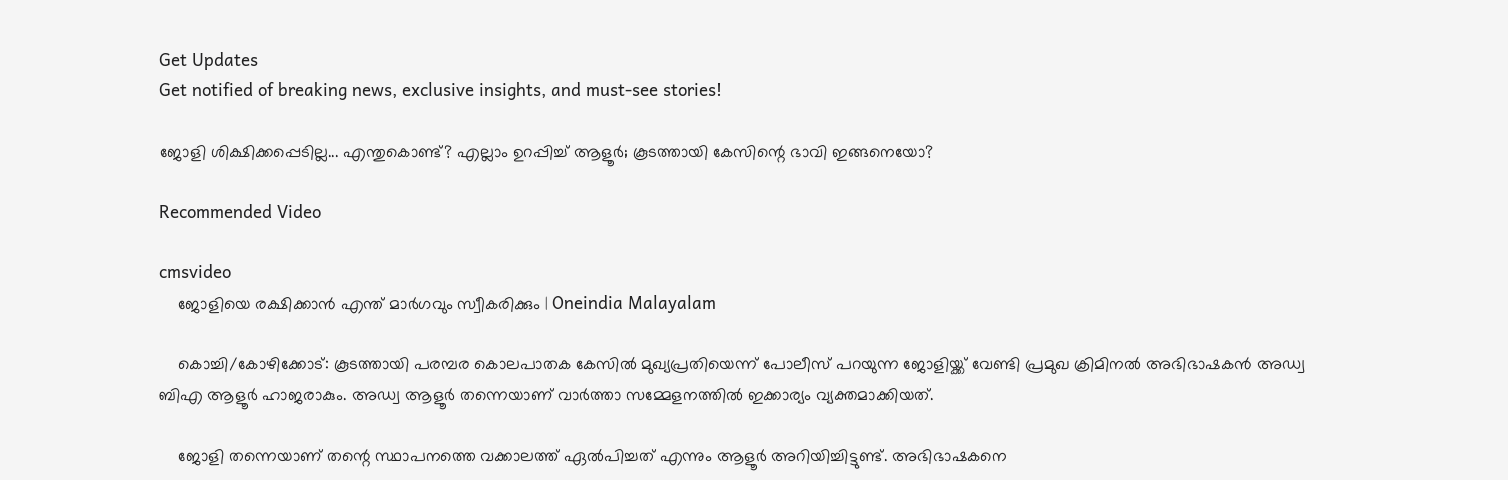Get Updates
Get notified of breaking news, exclusive insights, and must-see stories!

ജോളി ശിക്ഷിക്കപ്പെടില്ല... എന്തുകൊണ്ട്? എല്ലാം ഉറപ്പിച്ച് ആളൂര്‍; കൂടത്തായി കേസിന്റെ ഭാവി ഇങ്ങനെയോ?

Recommended Video

cmsvideo
    ജോളിയെ രക്ഷിക്കാന്‍ എന്ത് മാര്‍ഗവും സ്വീകരിക്കും | Oneindia Malayalam

    കൊച്ചി/കോഴിക്കോട്: കൂടത്തായി പരമ്പര കൊലപാതക കേസില്‍ മുഖ്യപ്രതിയെന്ന് പോലീസ് പറയുന്ന ജോളിയ്ക്ക് വേണ്ടി പ്രമുഖ ക്രിമിനല്‍ അഭിഭാഷകന്‍ അഡ്വ ബിഎ ആളൂര്‍ ഹാജരാകും. അഡ്വ ആളൂര്‍ തന്നെയാണ് വാര്‍ത്താ സമ്മേളനത്തില്‍ ഇക്കാര്യം വ്യക്തമാക്കിയത്.

    ജോളി തന്നെയാണ് തന്റെ സ്ഥാപനത്തെ വക്കാലത്ത് ഏല്‍പിച്ചത് എന്നും ആളൂര്‍ അറിയിച്ചിട്ടുണ്ട്. അഭിഭാഷകനെ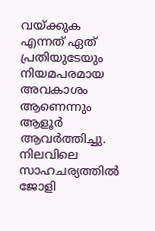വയ്ക്കുക എന്നത് ഏത് പ്രതിയുടേയും നിയമപരമായ അവകാശം ആണെന്നും ആളൂര്‍ ആവര്‍ത്തിച്ചു. നിലവിലെ സാഹചര്യത്തില്‍ ജോളി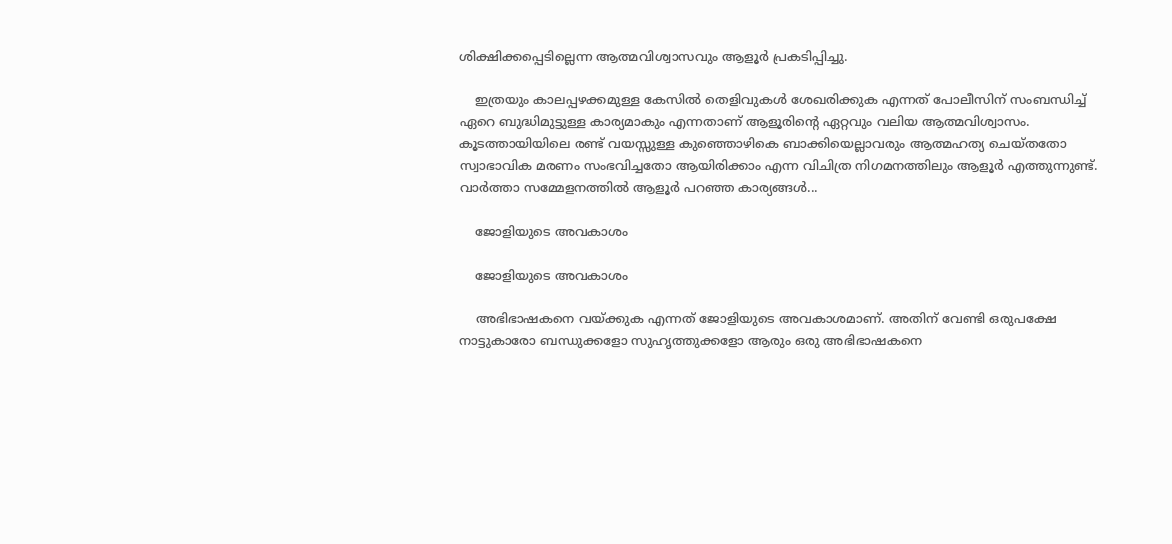ശിക്ഷിക്കപ്പെടില്ലെന്ന ആത്മവിശ്വാസവും ആളൂര്‍ പ്രകടിപ്പിച്ചു.

    ഇത്രയും കാലപ്പഴക്കമുള്ള കേസില്‍ തെളിവുകള്‍ ശേഖരിക്കുക എന്നത് പോലീസിന് സംബന്ധിച്ച് ഏറെ ബുദ്ധിമുട്ടുള്ള കാര്യമാകും എന്നതാണ് ആളൂരിന്റെ ഏറ്റവും വലിയ ആത്മവിശ്വാസം. കൂടത്തായിയിലെ രണ്ട് വയസ്സുള്ള കുഞ്ഞൊഴികെ ബാക്കിയെല്ലാവരും ആത്മഹത്യ ചെയ്തതോ സ്വാഭാവിക മരണം സംഭവിച്ചതോ ആയിരിക്കാം എന്ന വിചിത്ര നിഗമനത്തിലും ആളൂര്‍ എത്തുന്നുണ്ട്. വാര്‍ത്താ സമ്മേളനത്തില്‍ ആളൂര്‍ പറഞ്ഞ കാര്യങ്ങള്‍...

    ജോളിയുടെ അവകാശം

    ജോളിയുടെ അവകാശം

    അഭിഭാഷകനെ വയ്ക്കുക എന്നത് ജോളിയുടെ അവകാശമാണ്. അതിന് വേണ്ടി ഒരുപക്ഷേ നാട്ടുകാരോ ബന്ധുക്കളോ സുഹൃത്തുക്കളോ ആരും ഒരു അഭിഭാഷകനെ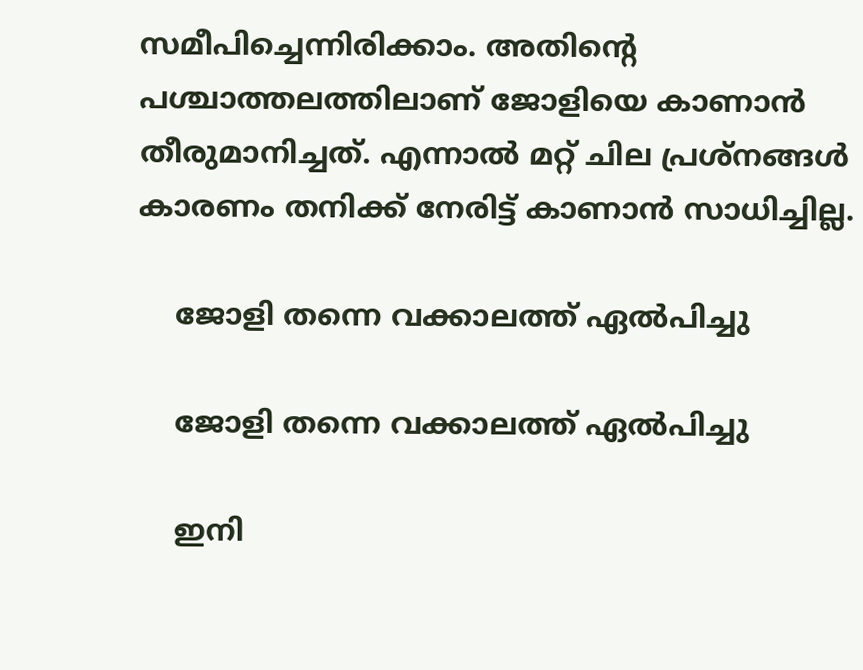സമീപിച്ചെന്നിരിക്കാം. അതിന്റെ പശ്ചാത്തലത്തിലാണ് ജോളിയെ കാണാന്‍ തീരുമാനിച്ചത്. എന്നാല്‍ മറ്റ് ചില പ്രശ്‌നങ്ങള്‍ കാരണം തനിക്ക് നേരിട്ട് കാണാന്‍ സാധിച്ചില്ല.

    ജോളി തന്നെ വക്കാലത്ത് ഏല്‍പിച്ചു

    ജോളി തന്നെ വക്കാലത്ത് ഏല്‍പിച്ചു

    ഇനി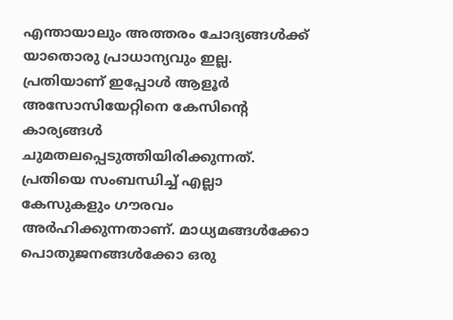എന്തായാലും അത്തരം ചോദ്യങ്ങള്‍ക്ക് യാതൊരു പ്രാധാന്യവും ഇല്ല. പ്രതിയാണ് ഇപ്പോള്‍ ആളൂര്‍ അസോസിയേറ്റിനെ കേസിന്റെ കാര്യങ്ങള്‍ ചുമതലപ്പെടുത്തിയിരിക്കുന്നത്. പ്രതിയെ സംബന്ധിച്ച് എല്ലാ കേസുകളും ഗൗരവം അര്‍ഹിക്കുന്നതാണ്. മാധ്യമങ്ങള്‍ക്കോ പൊതുജനങ്ങള്‍ക്കോ ഒരു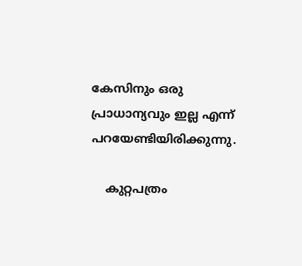കേസിനും ഒരു പ്രാധാന്യവും ഇല്ല എന്ന് പറയേണ്ടിയിരിക്കുന്നു.

    കുറ്റപത്രം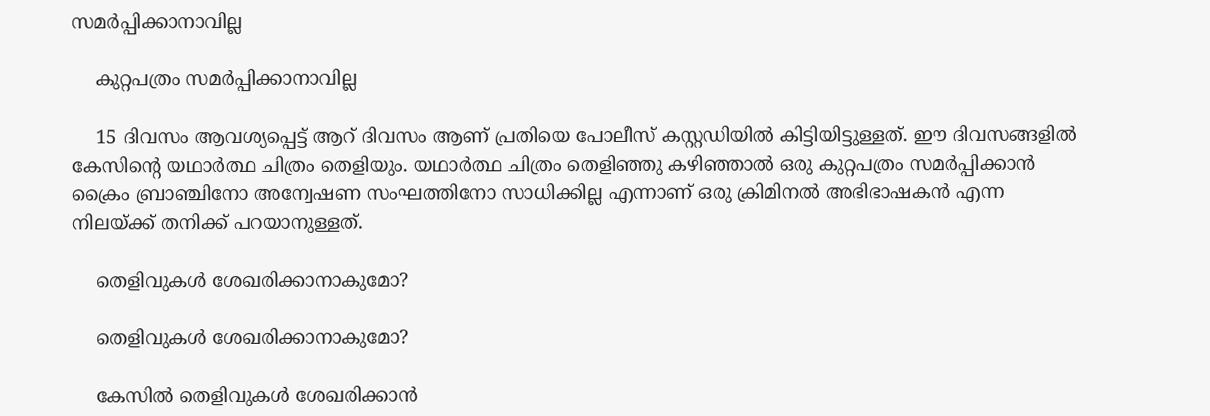സമര്‍പ്പിക്കാനാവില്ല

    കുറ്റപത്രം സമര്‍പ്പിക്കാനാവില്ല

    15 ദിവസം ആവശ്യപ്പെട്ട് ആറ് ദിവസം ആണ് പ്രതിയെ പോലീസ് കസ്റ്റഡിയില്‍ കിട്ടിയിട്ടുള്ളത്. ഈ ദിവസങ്ങളില്‍ കേസിന്റെ യഥാര്‍ത്ഥ ചിത്രം തെളിയും. യഥാര്‍ത്ഥ ചിത്രം തെളിഞ്ഞു കഴിഞ്ഞാല്‍ ഒരു കുറ്റപത്രം സമര്‍പ്പിക്കാന്‍ ക്രൈം ബ്രാഞ്ചിനോ അന്വേഷണ സംഘത്തിനോ സാധിക്കില്ല എന്നാണ് ഒരു ക്രിമിനല്‍ അഭിഭാഷകന്‍ എന്ന നിലയ്ക്ക് തനിക്ക് പറയാനുള്ളത്.

    തെളിവുകള്‍ ശേഖരിക്കാനാകുമോ?

    തെളിവുകള്‍ ശേഖരിക്കാനാകുമോ?

    കേസില്‍ തെളിവുകള്‍ ശേഖരിക്കാന്‍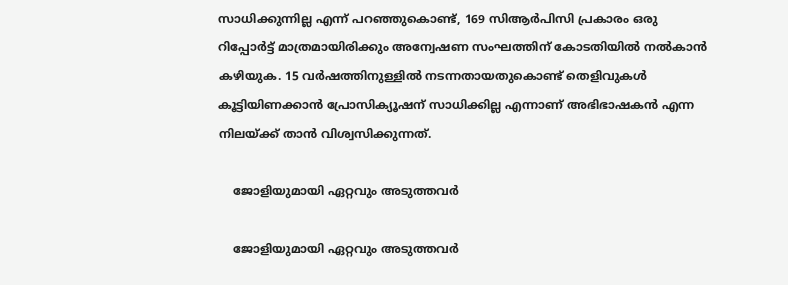സാധിക്കുന്നില്ല എന്ന് പറഞ്ഞുകൊണ്ട്, 169 സിആര്‍പിസി പ്രകാരം ഒരു റിപ്പോര്‍ട്ട് മാത്രമായിരിക്കും അന്വേഷണ സംഘത്തിന് കോടതിയില്‍ നല്‍കാന്‍ കഴിയുക. 15 വര്‍ഷത്തിനുള്ളില്‍ നടന്നതായതുകൊണ്ട് തെളിവുകള്‍ കൂട്ടിയിണക്കാന്‍ പ്രോസിക്യൂഷന് സാധിക്കില്ല എന്നാണ് അഭിഭാഷകന്‍ എന്ന നിലയ്ക്ക് താന്‍ വിശ്വസിക്കുന്നത്.

    ജോളിയുമായി ഏറ്റവും അടുത്തവര്‍

    ജോളിയുമായി ഏറ്റവും അടുത്തവര്‍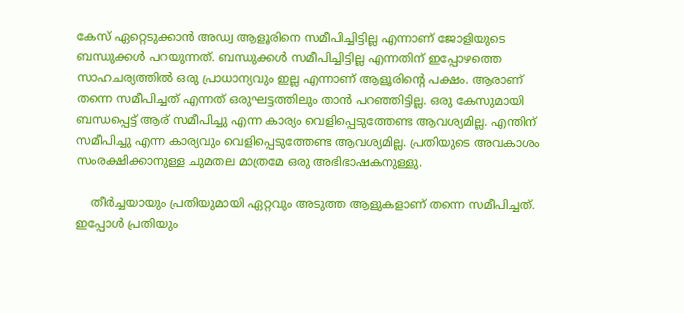കേസ് ഏറ്റെടുക്കാന്‍ അഡ്വ ആളൂരിനെ സമീപിച്ചിട്ടില്ല എന്നാണ് ജോളിയുടെ ബന്ധുക്കള്‍ പറയുന്നത്. ബന്ധുക്കള്‍ സമീപിച്ചിട്ടില്ല എന്നതിന് ഇപ്പോഴത്തെ സാഹചര്യത്തില്‍ ഒരു പ്രാധാന്യവും ഇല്ല എന്നാണ് ആളൂരിന്റെ പക്ഷം. ആരാണ് തന്നെ സമീപിച്ചത് എന്നത് ഒരുഘട്ടത്തിലും താന്‍ പറഞ്ഞിട്ടില്ല. ഒരു കേസുമായി ബന്ധപ്പെട്ട് ആര് സമീപിച്ചു എന്ന കാര്യം വെളിപ്പെടുത്തേണ്ട ആവശ്യമില്ല. എന്തിന് സമീപിച്ചു എന്ന കാര്യവും വെളിപ്പെടുത്തേണ്ട ആവശ്യമില്ല. പ്രതിയുടെ അവകാശം സംരക്ഷിക്കാനുള്ള ചുമതല മാത്രമേ ഒരു അഭിഭാഷകനുള്ളു.

    തീര്‍ച്ചയായും പ്രതിയുമായി ഏറ്റവും അടുത്ത ആളുകളാണ് തന്നെ സമീപിച്ചത്. ഇപ്പോള്‍ പ്രതിയും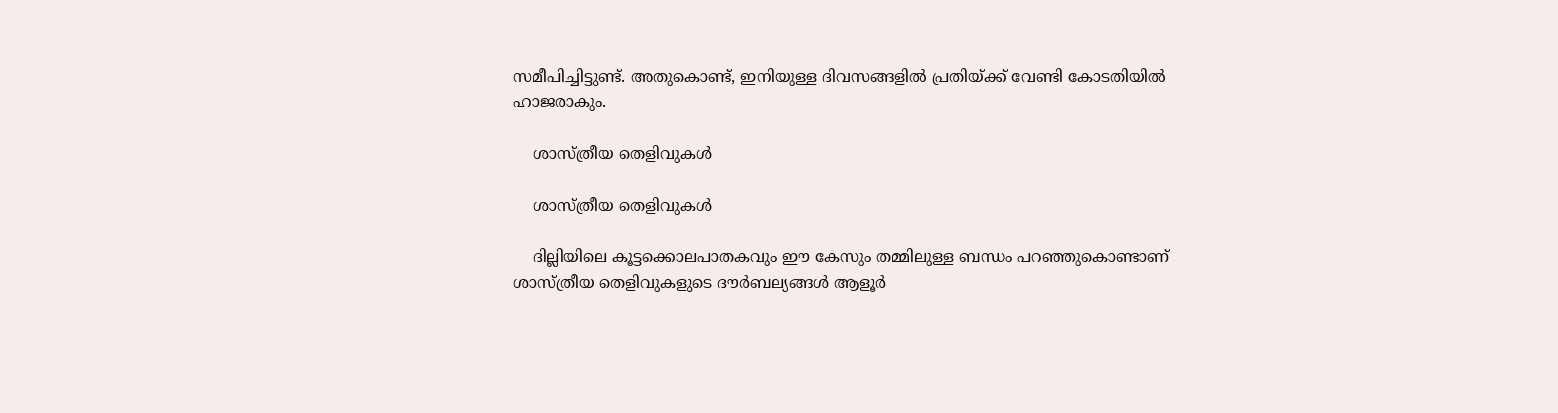സമീപിച്ചിട്ടുണ്ട്. അതുകൊണ്ട്, ഇനിയുള്ള ദിവസങ്ങളില്‍ പ്രതിയ്ക്ക് വേണ്ടി കോടതിയില്‍ ഹാജരാകും.

    ശാസ്ത്രീയ തെളിവുകള്‍

    ശാസ്ത്രീയ തെളിവുകള്‍

    ദില്ലിയിലെ കൂട്ടക്കൊലപാതകവും ഈ കേസും തമ്മിലുള്ള ബന്ധം പറഞ്ഞുകൊണ്ടാണ് ശാസ്ത്രീയ തെളിവുകളുടെ ദൗര്‍ബല്യങ്ങള്‍ ആളൂര്‍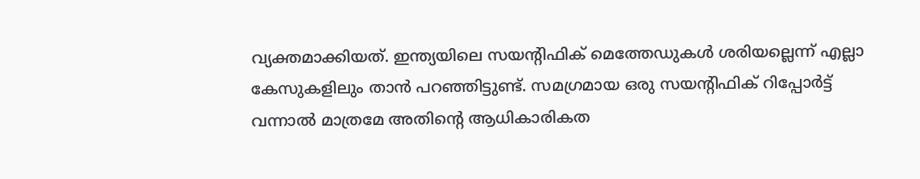വ്യക്തമാക്കിയത്. ഇന്ത്യയിലെ സയന്റിഫിക് മെത്തേഡുകള്‍ ശരിയല്ലെന്ന് എല്ലാ കേസുകളിലും താന്‍ പറഞ്ഞിട്ടുണ്ട്. സമഗ്രമായ ഒരു സയന്റിഫിക് റിപ്പോര്‍ട്ട് വന്നാല്‍ മാത്രമേ അതിന്റെ ആധികാരികത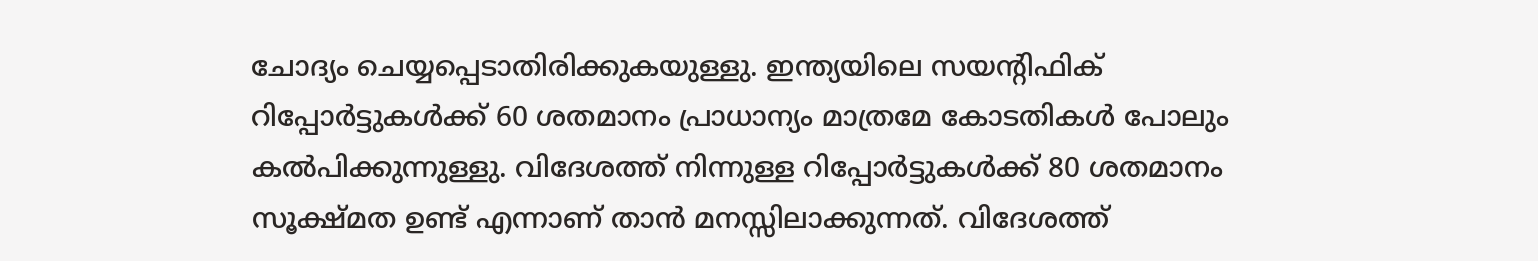ചോദ്യം ചെയ്യപ്പെടാതിരിക്കുകയുള്ളു. ഇന്ത്യയിലെ സയന്റിഫിക് റിപ്പോര്‍ട്ടുകള്‍ക്ക് 60 ശതമാനം പ്രാധാന്യം മാത്രമേ കോടതികള്‍ പോലും കല്‍പിക്കുന്നുള്ളു. വിദേശത്ത് നിന്നുള്ള റിപ്പോര്‍ട്ടുകള്‍ക്ക് 80 ശതമാനം സൂക്ഷ്മത ഉണ്ട് എന്നാണ് താന്‍ മനസ്സിലാക്കുന്നത്. വിദേശത്ത്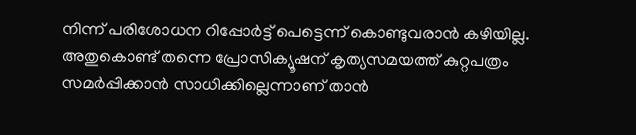നിന്ന് പരിശോധന റിപ്പോര്‍ട്ട് പെട്ടെന്ന് കൊണ്ടുവരാന്‍ കഴിയില്ല. അതുകൊണ്ട് തന്നെ പ്രോസിക്യൂഷന് കൃത്യസമയത്ത് കുറ്റപത്രം സമര്‍പ്പിക്കാന്‍ സാധിക്കില്ലെന്നാണ് താന്‍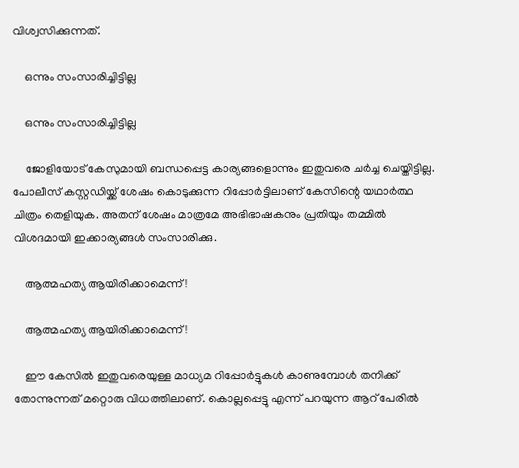വിശ്വസിക്കുന്നത്.

    ഒന്നും സംസാരിച്ചിട്ടില്ല

    ഒന്നും സംസാരിച്ചിട്ടില്ല

    ജോളിയോട് കേസുമായി ബന്ധപ്പെട്ട കാര്യങ്ങളൊന്നും ഇതുവരെ ചര്‍ച്ച ചെയ്തിട്ടില്ല. പോലീസ് കസ്റ്റഡിയ്ക്ക് ശേഷം കൊടുക്കുന്ന റിപ്പോര്‍ട്ടിലാണ് കേസിന്റെ യഥാര്‍ത്ഥ ചിത്രം തെളിയുക. അതന് ശേഷം മാത്രമേ അഭിഭാഷകനും പ്രതിയും തമ്മില്‍ വിശദമായി ഇക്കാര്യങ്ങള്‍ സംസാരിക്കു.

    ആത്മഹത്യ ആയിരിക്കാമെന്ന്!

    ആത്മഹത്യ ആയിരിക്കാമെന്ന്!

    ഈ കേസില്‍ ഇതുവരെയുള്ള മാധ്യമ റിപ്പോര്‍ട്ടുകള്‍ കാണുമ്പോള്‍ തനിക്ക് തോന്നുന്നത് മറ്റൊരു വിധത്തിലാണ്. കൊല്ലപ്പെട്ടു എന്ന് പറയുന്ന ആറ് പേരില്‍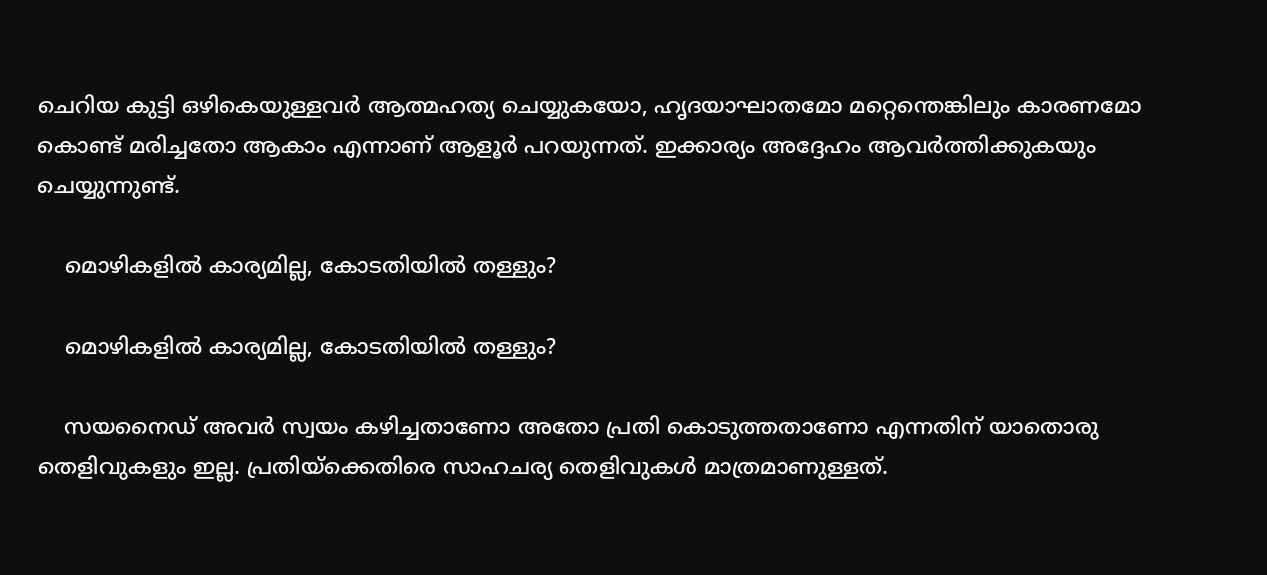ചെറിയ കുട്ടി ഒഴികെയുള്ളവര്‍ ആത്മഹത്യ ചെയ്യുകയോ, ഹൃദയാഘാതമോ മറ്റെന്തെങ്കിലും കാരണമോ കൊണ്ട് മരിച്ചതോ ആകാം എന്നാണ് ആളൂര്‍ പറയുന്നത്. ഇക്കാര്യം അദ്ദേഹം ആവര്‍ത്തിക്കുകയും ചെയ്യുന്നുണ്ട്.

    മൊഴികളില്‍ കാര്യമില്ല, കോടതിയില്‍ തള്ളും?

    മൊഴികളില്‍ കാര്യമില്ല, കോടതിയില്‍ തള്ളും?

    സയനൈഡ് അവര്‍ സ്വയം കഴിച്ചതാണോ അതോ പ്രതി കൊടുത്തതാണോ എന്നതിന് യാതൊരു തെളിവുകളും ഇല്ല. പ്രതിയ്‌ക്കെതിരെ സാഹചര്യ തെളിവുകള്‍ മാത്രമാണുള്ളത്.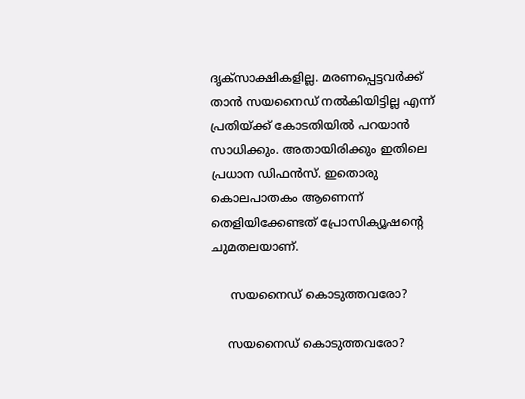ദൃക്‌സാക്ഷികളില്ല. മരണപ്പെട്ടവര്‍ക്ക് താന്‍ സയനൈഡ് നല്‍കിയിട്ടില്ല എന്ന് പ്രതിയ്ക്ക് കോടതിയില്‍ പറയാന്‍ സാധിക്കും. അതായിരിക്കും ഇതിലെ പ്രധാന ഡിഫന്‍സ്. ഇതൊരു കൊലപാതകം ആണെന്ന് തെളിയിക്കേണ്ടത് പ്രോസിക്യൂഷന്റെ ചുമതലയാണ്.

     സയനൈഡ് കൊടുത്തവരോ?

    സയനൈഡ് കൊടുത്തവരോ?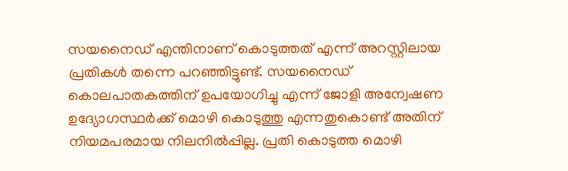സയനൈഡ് എന്തിനാണ് കൊടുത്തത് എന്ന് അറസ്റ്റിലായ പ്രതികള്‍ തന്നെ പറഞ്ഞിട്ടുണ്ട്. സയനൈഡ് കൊലപാതകത്തിന് ഉപയോഗിച്ചു എന്ന് ജോളി അന്വേഷണ ഉദ്യോഗസ്ഥര്‍ക്ക് മൊഴി കൊടുത്തു എന്നതുകൊണ്ട് അതിന് നിയമപരമായ നിലനില്‍പ്പില്ല. പ്രതി കൊടുത്ത മൊഴി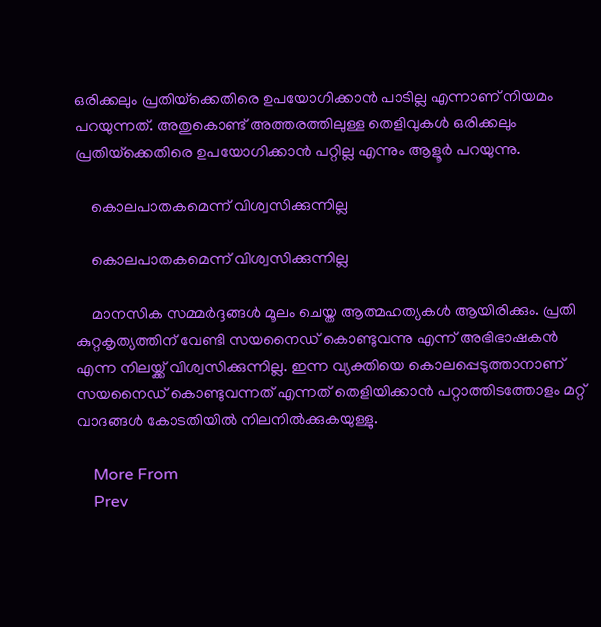ഒരിക്കലും പ്രതിയ്‌ക്കെതിരെ ഉപയോഗിക്കാന്‍ പാടില്ല എന്നാണ് നിയമം പറയുന്നത്. അതുകൊണ്ട് അത്തരത്തിലുള്ള തെളിവുകള്‍ ഒരിക്കലും പ്രതിയ്‌ക്കെതിരെ ഉപയോഗിക്കാന്‍ പറ്റില്ല എന്നും ആളൂര്‍ പറയുന്നു.

    കൊലപാതകമെന്ന് വിശ്വസിക്കുന്നില്ല

    കൊലപാതകമെന്ന് വിശ്വസിക്കുന്നില്ല

    മാനസിക സമ്മര്‍ദ്ദങ്ങള്‍ മൂലം ചെയ്ത ആത്മഹത്യകള്‍ ആയിരിക്കും. പ്രതി കുറ്റകൃത്യത്തിന് വേണ്ടി സയനൈഡ് കൊണ്ടുവന്നു എന്ന് അഭിഭാഷകന്‍ എന്ന നിലയ്ക്ക് വിശ്വസിക്കുന്നില്ല. ഇന്ന വ്യക്തിയെ കൊലപ്പെടുത്താനാണ് സയനൈഡ് കൊണ്ടുവന്നത് എന്നത് തെളിയിക്കാന്‍ പറ്റാത്തിടത്തോളം മറ്റ് വാദങ്ങള്‍ കോടതിയില്‍ നിലനില്‍ക്കുകയുള്ളു.

    More From
    Prev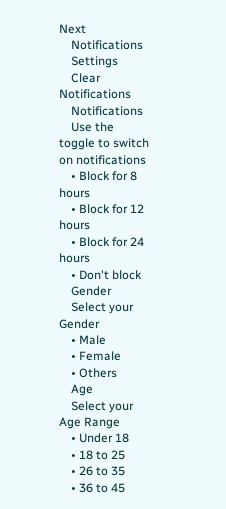Next
    Notifications
    Settings
    Clear Notifications
    Notifications
    Use the toggle to switch on notifications
    • Block for 8 hours
    • Block for 12 hours
    • Block for 24 hours
    • Don't block
    Gender
    Select your Gender
    • Male
    • Female
    • Others
    Age
    Select your Age Range
    • Under 18
    • 18 to 25
    • 26 to 35
    • 36 to 45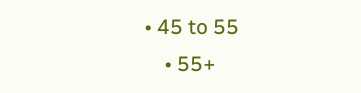• 45 to 55
    • 55+